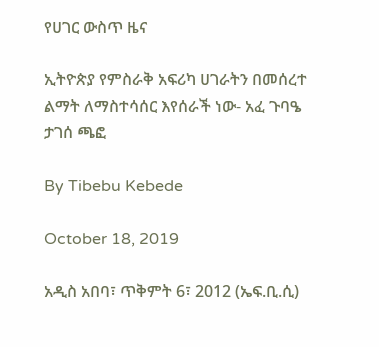የሀገር ውስጥ ዜና

ኢትዮጵያ የምስራቅ አፍሪካ ሀገራትን በመሰረተ ልማት ለማስተሳሰር እየሰራች ነው- አፈ ጉባዔ ታገሰ ጫፎ

By Tibebu Kebede

October 18, 2019

አዲስ አበባ፣ ጥቅምት 6፣ 2012 (ኤፍ.ቢ.ሲ)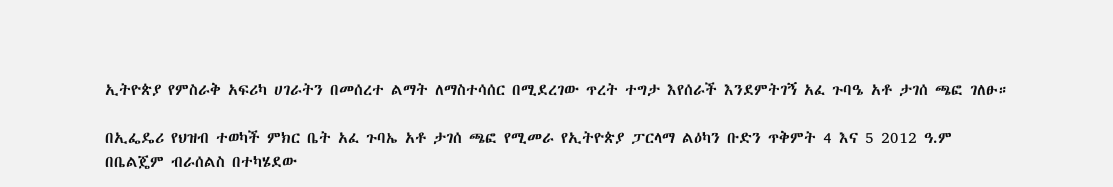ኢትዮጵያ የምስራቅ አፍሪካ ሀገራትን በመሰረተ ልማት ለማስተሳሰር በሚደረገው ጥረት ተግታ እየሰራች እንደምትገኝ አፈ ጉባዔ አቶ ታገሰ ጫፎ ገለፁ።

በኢፌዴሪ የህዝብ ተወካች ምክር ቤት አፈ ጉባኤ አቶ ታገሰ ጫፎ የሚመራ የኢትዮጵያ ፓርላማ ልዕካን ቡድን ጥቅምት 4 እና 5 2012 ዓ.ም በቤልጄም ብራሰልስ በተካሄደው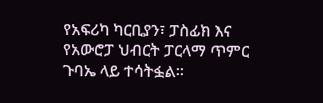የአፍሪካ ካርቢያን፣ ፓስፊክ እና የአውሮፓ ህብርት ፓርላማ ጥምር ጉባኤ ላይ ተሳትፏል።